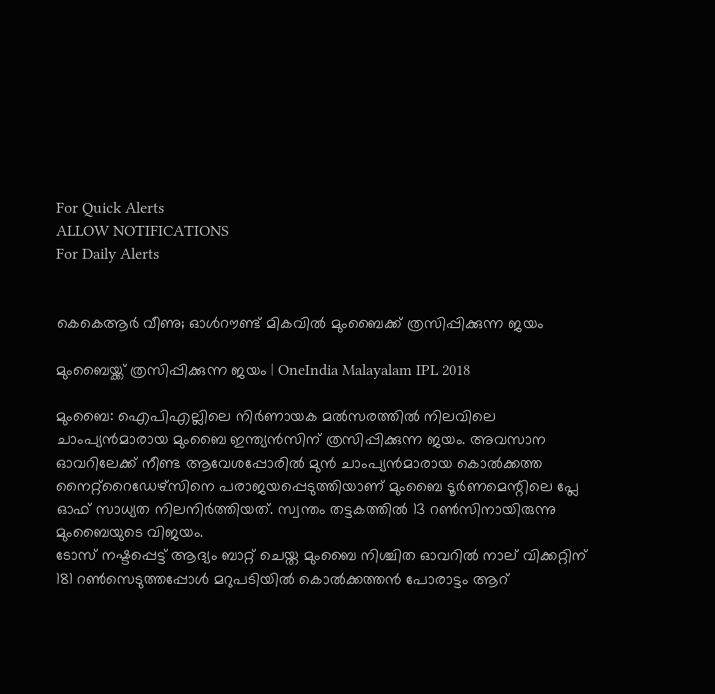For Quick Alerts
ALLOW NOTIFICATIONS
For Daily Alerts


കെകെആര്‍ വീണു; ഓള്‍റൗണ്ട് മികവില്‍ മുംബൈക്ക് ത്രസിപ്പിക്കുന്ന ജയം

മുംബൈയ്ക്ക് ത്രസിപ്പിക്കുന്ന ജയം | OneIndia Malayalam IPL 2018

മുംബൈ: ഐപിഎല്ലിലെ നിര്‍ണായക മല്‍സരത്തില്‍ നിലവിലെ ചാംപ്യന്‍മാരായ മുംബൈ ഇന്ത്യന്‍സിന് ത്രസിപ്പിക്കുന്ന ജയം. അവസാന ഓവറിലേക്ക് നീണ്ട ആവേശപ്പോരില്‍ മുന്‍ ചാംപ്യന്‍മാരായ കൊല്‍ക്കത്ത നൈറ്റ്‌റൈഡേഴ്‌സിനെ പരാജയപ്പെടുത്തിയാണ് മുംബൈ ടൂര്‍ണമെന്റിലെ പ്ലേ ഓഫ് സാധ്യത നിലനിര്‍ത്തിയത്. സ്വന്തം തട്ടകത്തില്‍ 13 റണ്‍സിനായിരുന്നു മുംബൈയുടെ വിജയം.
ടോസ് നഷ്ടപ്പെട്ട് ആദ്യം ബാറ്റ് ചെയ്ത മുംബൈ നിശ്ചിത ഓവറില്‍ നാല് വിക്കറ്റിന് 181 റണ്‍സെടുത്തപ്പോള്‍ മറുപടിയില്‍ കൊല്‍ക്കത്തന്‍ പോരാട്ടം ആറ്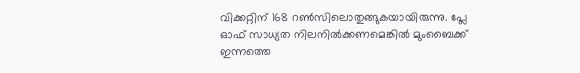വിക്കറ്റിന് 168 റണ്‍സിലൊതുങ്ങുകയായിരുന്നു. പ്ലേ ഓഫ് സാധ്യത നിലനില്‍ക്കണമെങ്കില്‍ മുംബൈക്ക് ഇന്നത്തെ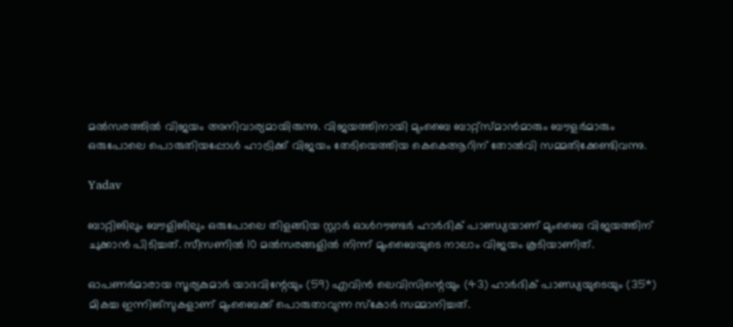മല്‍സരത്തില്‍ വിജയം അനിവാര്യമായിരുന്നു. വിജയത്തിനായി മുംബൈ ബാറ്റ്‌സ്മാന്‍മാരും ബൗളര്‍മാരും ഒരുപോലെ പൊരുതിയപ്പോള്‍ ഹാട്രിക്ക് വിജയം തേടിയെത്തിയ കെകെആറിന് തോല്‍വി സമ്മതിക്കേണ്ടിവന്നു.

Yadav

ബാറ്റിങിലും ബൗളിങിലും ഒരുപോലെ തിളങ്ങിയ സ്റ്റാര്‍ ഓള്‍റൗണ്ടര്‍ ഹാര്‍ദിക് പാണ്ഡ്യയാണ് മുംബൈ വിജയത്തിന് ചുക്കാന്‍ പിടിച്ചത്. സീസണില്‍ 10 മല്‍സരങ്ങളില്‍ നിന്ന് മുംബൈയുടെ നാലാം വിജയം കൂടിയാണിത്.

ഓപണര്‍മാരായ സൂര്യകുമാര്‍ യാദവിന്റേയും (59) എവിന്‍ ലെവിസിന്റെയും (43) ഹാര്‍ദിക് പാണ്ഡ്യയുടെയും (35*) മികച്ച ഇന്നിങ്‌സുകളാണ് മുംബൈക്ക് പൊരുതാവുന്ന സ്‌കോര്‍ സമ്മാനിച്ചത്.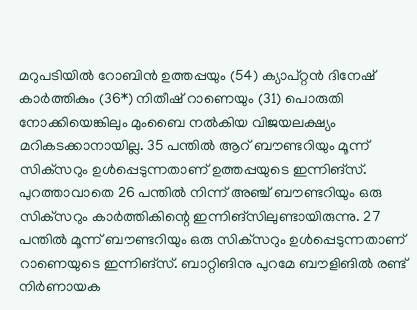മറുപടിയില്‍ റോബിന്‍ ഉത്തപ്പയും (54) ക്യാപ്റ്റന്‍ ദിനേഷ് കാര്‍ത്തികും (36*) നിതീഷ് റാണെയും (31) പൊരുതി നോക്കിയെങ്കിലും മുംബൈ നല്‍കിയ വിജയലക്ഷ്യം മറികടക്കാനായില്ല. 35 പന്തില്‍ ആറ് ബൗണ്ടറിയും മൂന്ന് സിക്‌സറും ഉള്‍പ്പെടുന്നതാണ് ഉത്തപ്പയുടെ ഇന്നിങ്‌സ്. പുറത്താവാതെ 26 പന്തില്‍ നിന്ന് അഞ്ച് ബൗണ്ടറിയും ഒരു സിക്‌സറും കാര്‍ത്തികിന്റെ ഇന്നിങ്‌സിലുണ്ടായിരുന്നു. 27 പന്തില്‍ മൂന്ന് ബൗണ്ടറിയും ഒരു സിക്‌സറും ഉള്‍പ്പെടുന്നതാണ് റാണെയുടെ ഇന്നിങ്‌സ്. ബാറ്റിങിനു പുറമേ ബൗളിങില്‍ രണ്ട് നിര്‍ണായക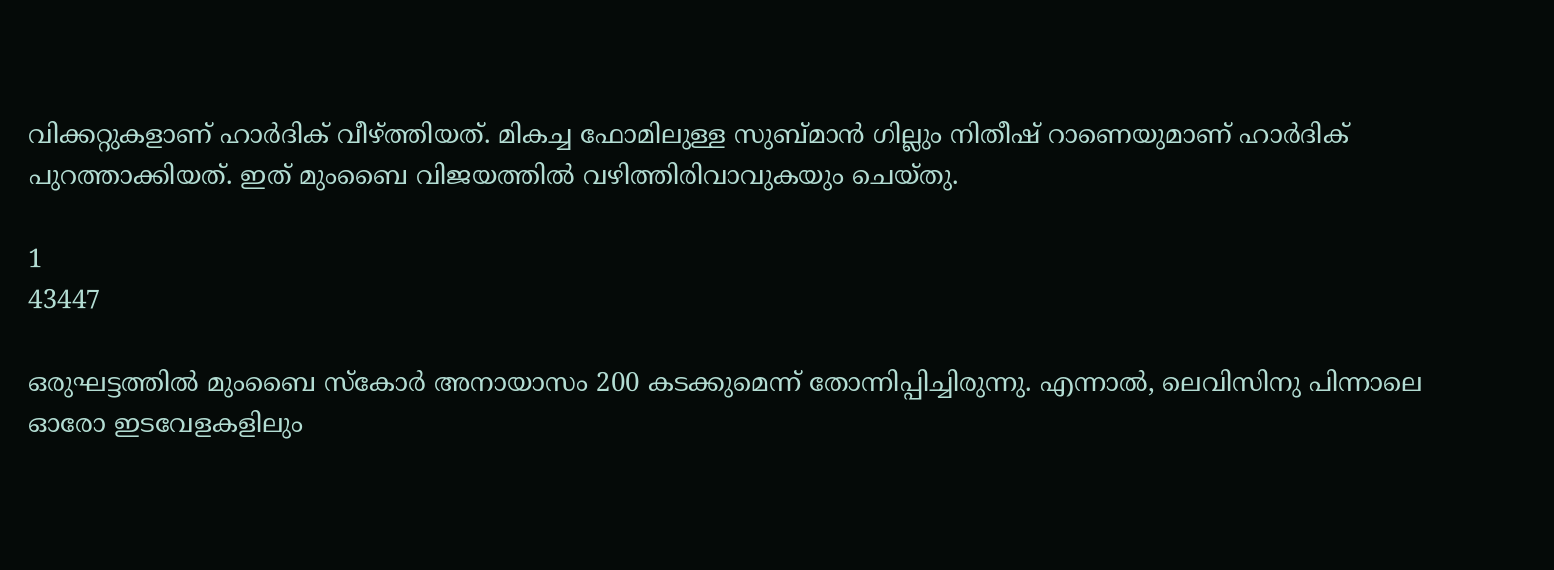വിക്കറ്റുകളാണ് ഹാര്‍ദിക് വീഴ്ത്തിയത്. മികച്ച ഫോമിലുള്ള സുബ്മാന്‍ ഗില്ലും നിതീഷ് റാണെയുമാണ് ഹാര്‍ദിക് പുറത്താക്കിയത്. ഇത് മുംബൈ വിജയത്തില്‍ വഴിത്തിരിവാവുകയും ചെയ്തു.

1
43447

ഒരുഘട്ടത്തില്‍ മുംബൈ സ്‌കോര്‍ അനായാസം 200 കടക്കുമെന്ന് തോന്നിപ്പിച്ചിരുന്നു. എന്നാല്‍, ലെവിസിനു പിന്നാലെ ഓരോ ഇടവേളകളിലും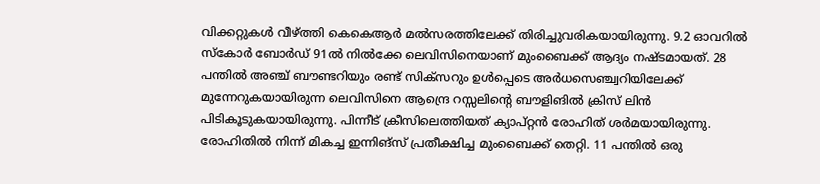വിക്കറ്റുകള്‍ വീഴ്ത്തി കെകെആര്‍ മല്‍സരത്തിലേക്ക് തിരിച്ചുവരികയായിരുന്നു. 9.2 ഓവറില്‍ സ്‌കോര്‍ ബോര്‍ഡ് 91ല്‍ നില്‍ക്കേ ലെവിസിനെയാണ് മുംബൈക്ക് ആദ്യം നഷ്ടമായത്. 28 പന്തില്‍ അഞ്ച് ബൗണ്ടറിയും രണ്ട് സിക്‌സറും ഉള്‍പ്പെടെ അര്‍ധസെഞ്ച്വറിയിലേക്ക് മുന്നേറുകയായിരുന്ന ലെവിസിനെ ആന്ദ്രെ റസ്സലിന്റെ ബൗളിങില്‍ ക്രിസ് ലിന്‍ പിടികൂടുകയായിരുന്നു. പിന്നീട് ക്രീസിലെത്തിയത് ക്യാപ്റ്റന്‍ രോഹിത് ശര്‍മയായിരുന്നു. രോഹിതില്‍ നിന്ന് മികച്ച ഇന്നിങ്‌സ് പ്രതീക്ഷിച്ച മുംബൈക്ക് തെറ്റി. 11 പന്തില്‍ ഒരു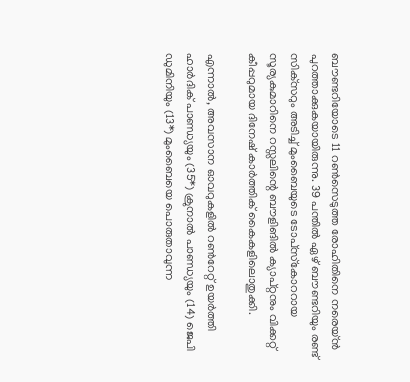ബൗണ്ടറിയോടെ 11 റണ്‍സെടുത്ത രോഹിതിനെ നരെയ്ന്‍ പുറത്താക്കുകയായിരുന്നു. 39 പന്തില്‍ ഏഴ് ബൗണ്ടറിയും രണ്ട് സിക്‌സറും അടിച്ച് മുംബൈയുടെ ടോപ്‌സ്‌കോററായ സൂര്യകുമാറിനെ റസ്സലിന്റെ ബൗളിങില്‍ ക്യാപ്റ്റനും വിക്കറ്റ് കീപ്പറുമായ ദിനേഷ് കാര്‍ത്തിക് കൈകളിലൊതുക്കി.

എന്നാല്‍, അവസാന ഓവറുകളില്‍ റണ്‍റേറ്റ് ഉയര്‍ത്തി ഹാര്‍ദിക് പാണ്ഡ്യയും (35*) ക്രുനാല്‍ പാണ്ഡ്യയും (14) ജെപി ഡുമിനിയും (13*) മുംബൈയെ പൊരുതാവുന്ന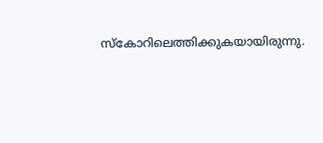സ്‌കോറിലെത്തിക്കുകയായിരുന്നു.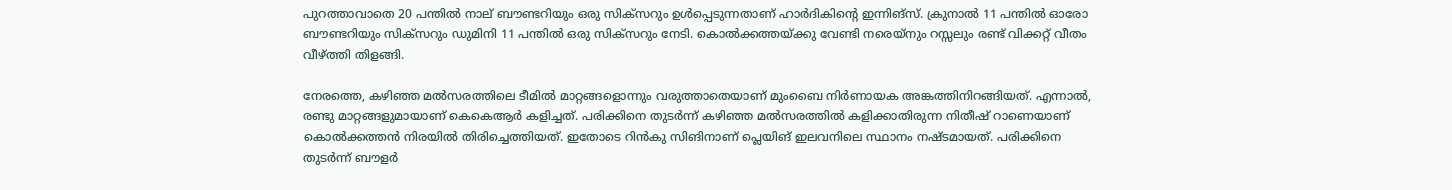പുറത്താവാതെ 20 പന്തില്‍ നാല് ബൗണ്ടറിയും ഒരു സിക്‌സറും ഉള്‍പ്പെടുന്നതാണ് ഹാര്‍ദികിന്റെ ഇന്നിങ്‌സ്. ക്രുനാല്‍ 11 പന്തില്‍ ഓരോ ബൗണ്ടറിയും സിക്‌സറും ഡുമിനി 11 പന്തില്‍ ഒരു സിക്‌സറും നേടി. കൊല്‍ക്കത്തയ്ക്കു വേണ്ടി നരെയ്‌നും റസ്സലും രണ്ട് വിക്കറ്റ് വീതം വീഴ്ത്തി തിളങ്ങി.

നേരത്തെ, കഴിഞ്ഞ മല്‍സരത്തിലെ ടീമില്‍ മാറ്റങ്ങളൊന്നും വരുത്താതെയാണ് മുംബൈ നിര്‍ണായക അങ്കത്തിനിറങ്ങിയത്. എന്നാല്‍, രണ്ടു മാറ്റങ്ങളുമായാണ് കെകെആര്‍ കളിച്ചത്. പരിക്കിനെ തുടര്‍ന്ന് കഴിഞ്ഞ മല്‍സരത്തില്‍ കളിക്കാതിരുന്ന നിതീഷ് റാണെയാണ് കൊല്‍ക്കത്തന്‍ നിരയില്‍ തിരിച്ചെത്തിയത്. ഇതോടെ റിന്‍കു സിങിനാണ് പ്ലെയിങ് ഇലവനിലെ സ്ഥാനം നഷ്ടമായത്. പരിക്കിനെ തുടര്‍ന്ന് ബൗളര്‍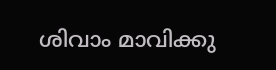ശിവാം മാവിക്കു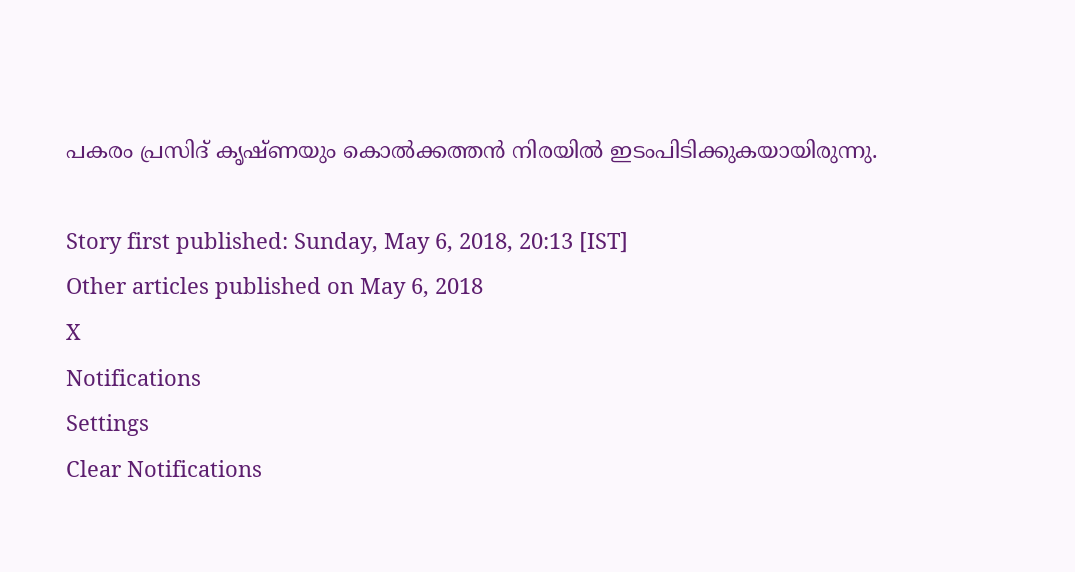പകരം പ്രസിദ് കൃഷ്ണയും കൊല്‍ക്കത്തന്‍ നിരയില്‍ ഇടംപിടിക്കുകയായിരുന്നു.

Story first published: Sunday, May 6, 2018, 20:13 [IST]
Other articles published on May 6, 2018
X
Notifications
Settings
Clear Notifications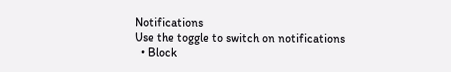Notifications
Use the toggle to switch on notifications
  • Block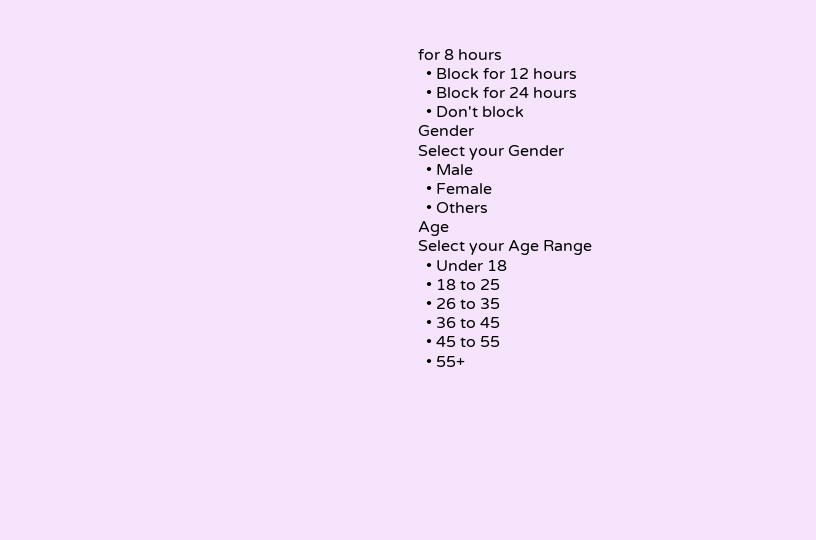for 8 hours
  • Block for 12 hours
  • Block for 24 hours
  • Don't block
Gender
Select your Gender
  • Male
  • Female
  • Others
Age
Select your Age Range
  • Under 18
  • 18 to 25
  • 26 to 35
  • 36 to 45
  • 45 to 55
  • 55+